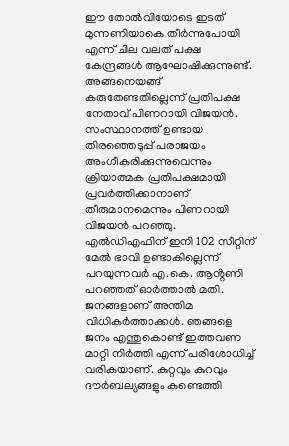ഈ തോൽവിയോടെ ഇടത് മുന്നണിയാകെ തീർന്നുപോയി എന്ന് ചില വലത് പക്ഷ കേന്ദ്രങ്ങൾ ആഘോഷിക്കുന്നുണ്ട്. അങ്ങനെയങ്ങ് കരുതേണ്ടതില്ലെന്ന് പ്രതിപക്ഷ നേതാവ് പിണറായി വിജയൻ. സംസ്ഥാനത്ത് ഉണ്ടായ തിരഞ്ഞെടുപ്പ് പരാജയം അംഗീകരിക്കുന്നുവെന്നും ക്രിയാത്മക പ്രതിപക്ഷമായി പ്രവർത്തിക്കാനാണ് തീരുമാനമെന്നും പിണറായി വിജയൻ പറഞ്ഞു.
എൽഡിഎഫിന് ഇനി 102 സീറ്റിന് മേൽ ഭാവി ഉണ്ടാകില്ലെന്ന് പറയുന്നവർ എ.കെ. ആൻ്റണി പറഞ്ഞത് ഓർത്താൽ മതി. ജനങ്ങളാണ് അന്തിമ വിധികർത്താക്കൾ. ഞങ്ങളെ ജനം എന്തുകൊണ്ട് ഇത്തവണ മാറ്റി നിർത്തി എന്ന് പരിശോധിച്ച് വരികയാണ്. കുറ്റവും കുറവും ദൗർബല്യങ്ങളും കണ്ടെത്തി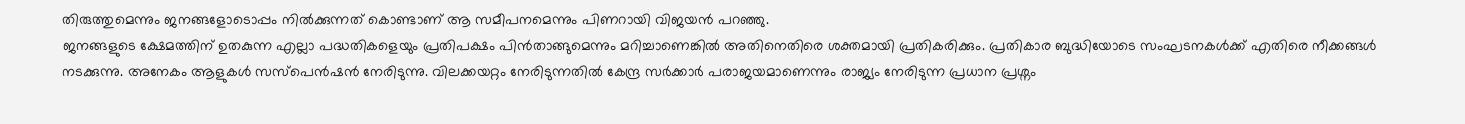തിരുത്തുമെന്നും ജനങ്ങളോടൊപ്പം നിൽക്കുന്നത് കൊണ്ടാണ് ആ സമീപനമെന്നും പിണറായി വിജയൻ പറഞ്ഞു.
ജനങ്ങളുടെ ക്ഷേമത്തിന് ഉതകുന്ന എല്ലാ പദ്ധതികളെയും പ്രതിപക്ഷം പിൻതാങ്ങുമെന്നും മറിച്ചാണെങ്കിൽ അതിനെതിരെ ശക്തമായി പ്രതികരിക്കും. പ്രതികാര ബുദ്ധിയോടെ സംഘടനകൾക്ക് എതിരെ നീക്കങ്ങൾ നടക്കുന്നു. അനേകം ആളുകൾ സസ്പെൻഷൻ നേരിടുന്നു. വിലക്കയറ്റം നേരിടുന്നതിൽ കേന്ദ്ര സർക്കാർ പരാജയമാണെന്നും രാജ്യം നേരിടുന്ന പ്രധാന പ്രശ്നം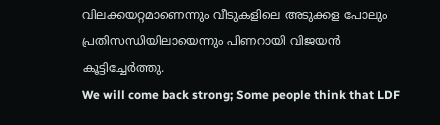വിലക്കയറ്റമാണെന്നും വീടുകളിലെ അടുക്കള പോലും പ്രതിസന്ധിയിലായെന്നും പിണറായി വിജയൻ കൂട്ടിച്ചേർത്തു.
We will come back strong; Some people think that LDF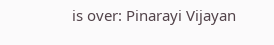is over: Pinarayi Vijayan